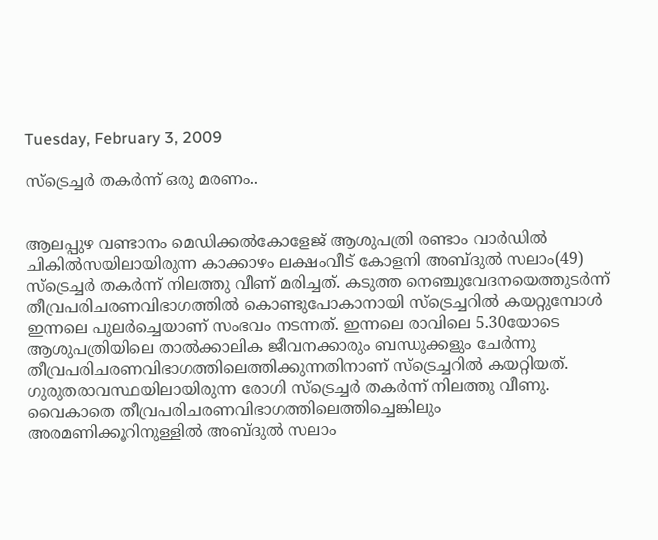Tuesday, February 3, 2009

സ്ട്രെച്ചര്‍ തകര്‍ന്ന് ഒരു മരണം..


ആലപ്പുഴ വണ്ടാനം മെഡിക്കല്‍കോളേജ്‌ ആശുപത്രി രണ്ടാം വാര്‍ഡില്‍ ചികില്‍സയിലായിരുന്ന കാക്കാഴം ലക്ഷംവീട്‌ കോളനി അബ്ദുല്‍ സലാം(49) സ്ട്രെച്ചര്‍ തകര്‍ന്ന് നിലത്തു വീണ്‌ മരിച്ചത്‌. കടുത്ത നെഞ്ചുവേദനയെത്തുടര്‍ന്ന് തീവ്രപരിചരണവിഭാഗത്തില്‍ കൊണ്ടുപോകാനായി സ്ട്രെച്ചറില്‍ കയറ്റുമ്പോള്‍ ഇന്നലെ പുലര്‍ച്ചെയാണ്‌ സംഭവം നടന്നത്‌. ഇന്നലെ രാവിലെ 5.30യോടെ ആശുപത്രിയിലെ താല്‍ക്കാലിക ജീവനക്കാരും ബന്ധുക്കളും ചേര്‍ന്നു തീവ്രപരിചരണവിഭാഗത്തിലെത്തിക്കുന്നതിനാണ്‌ സ്ട്രെച്ചറില്‍ കയറ്റിയത്‌. ഗുരുതരാവസ്ഥയിലായിരുന്ന രോഗി സ്ട്രെച്ചര്‍ തകര്‍ന്ന് നിലത്തു വീണു. വൈകാതെ തീവ്രപരിചരണവിഭാഗത്തിലെത്തിച്ചെങ്കിലും അരമണിക്കൂറിനുള്ളില്‍ അബ്ദുല്‍ സലാം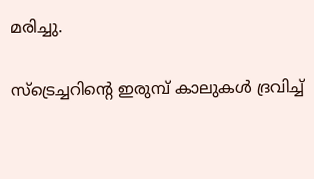മരിച്ചു.

സ്ട്രെച്ചറിന്റെ ഇരുമ്പ്‌ കാലുകള്‍ ദ്രവിച്ച്‌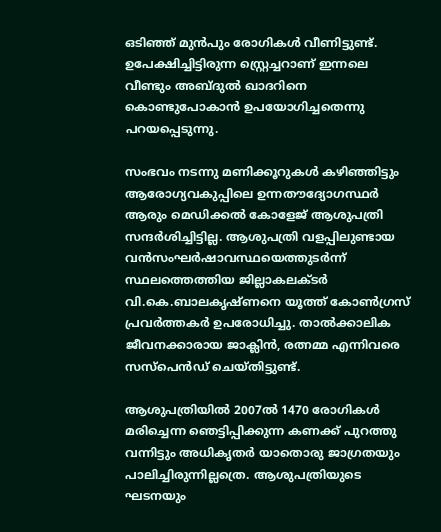ഒടിഞ്ഞ്‌ മുന്‍പും രോഗികള്‍ വീണിട്ടുണ്ട്‌. ഉപേക്ഷിച്ചിട്ടിരുന്ന സ്റ്റ്രെച്ചറാണ്‌ ഇന്നലെ വീണ്ടും അബ്ദുല്‍ ഖാദറിനെ കൊണ്ടുപോകാന്‍ ഉപയോഗിച്ചതെന്നു പറയപ്പെടുന്നു.

സംഭവം നടന്നു മണിക്കൂറുകള്‍ കഴിഞ്ഞിട്ടും ആരോഗ്യവകുപ്പിലെ ഉന്നതൗദ്യോഗസ്ഥര്‍ ആരും മെഡിക്കല്‍ കോളേജ്‌ ആശുപത്രി സന്ദര്‍ശിച്ചിട്ടില്ല. ആശുപത്രി വളപ്പിലുണ്ടായ വന്‍സംഘര്‍ഷാവസ്ഥയെത്തുടര്‍ന്ന് സ്ഥലത്തെത്തിയ ജില്ലാകലക്ടര്‍ വി.കെ.ബാലകൃഷ്ണനെ യൂത്ത്‌ കോണ്‍ഗ്രസ്‌ പ്രവര്‍ത്തകര്‍ ഉപരോധിച്ചു. താല്‍ക്കാലിക ജീവനക്കാരായ ജാക്ലിന്‍, രത്നമ്മ എന്നിവരെ സസ്പെന്‍ഡ്‌ ചെയ്തിട്ടുണ്ട്‌.

ആശുപത്രിയില്‍ 2007ല്‍ 1470 രോഗികള്‍ മരിച്ചെന്ന ഞെട്ടിപ്പിക്കുന്ന കണക്ക്‌ പുറത്തു വന്നിട്ടും അധികൃതര്‍ യാതൊരു ജാഗ്രതയും പാലിച്ചിരുന്നില്ലത്രെ. ആശുപത്രിയുടെ ഘടനയും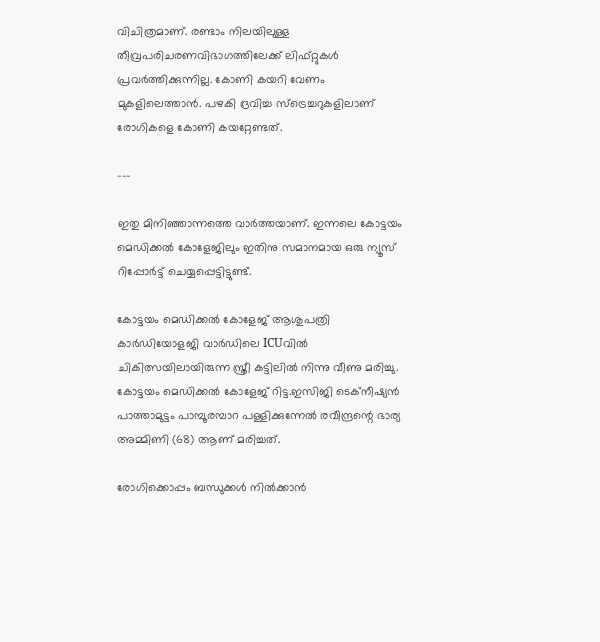വിചിത്രമാണ്‌. രണ്ടാം നിലയിലുള്ള തീവ്രപരിചരണവിഭാഗത്തിലേക്ക്‌ ലിഫ്റ്റുകള്‍ പ്രവര്‍ത്തിക്കുന്നില്ല. കോണി കയറി വേണം മുകളിലെത്താന്‍. പഴകി ദ്രവിച്ച സ്ട്രെച്ചറുകളിലാണ്‌ രോഗികളെ കോണി കയറ്റേണ്ടത്‌.

---

ഇതു മിനിഞ്ഞാന്നത്തെ വാര്‍ത്തയാണ്‌. ഇന്നലെ കോട്ടയം മെഡിക്കല്‍ കോളേജിലും ഇതിനു സമാനമായ ഒരു ന്യൂസ്‌ റിപ്പോര്‍ട്ട്‌ ചെയ്യപ്പെട്ടിട്ടുണ്ട്‌.

കോട്ടയം മെഡിക്കല്‍ കോളേജ്‌ ആശുപത്രി കാര്‍ഡിയോളജി വാര്‍ഡിലെ ICUവില്‍ ചികിത്സയിലായിരുന്ന സ്ത്രീ കട്ടിലില്‍ നിന്നു വീണു മരിച്ചു. കോട്ടയം മെഡിക്കല്‍ കോളേജ്‌ റിട്ട.ഇസിജി ടെക്നീഷ്യന്‍ പാത്താമുട്ടം പാമ്പൂരമ്പാറ പള്ളിക്കുന്നേല്‍ രവീന്ദ്രന്റെ ഭാര്യ അമ്മിണി (68) ആണ്‌ മരിച്ചത്‌.

രോഗിക്കൊപ്പം ബന്ധുക്കള്‍ നില്‍ക്കാന്‍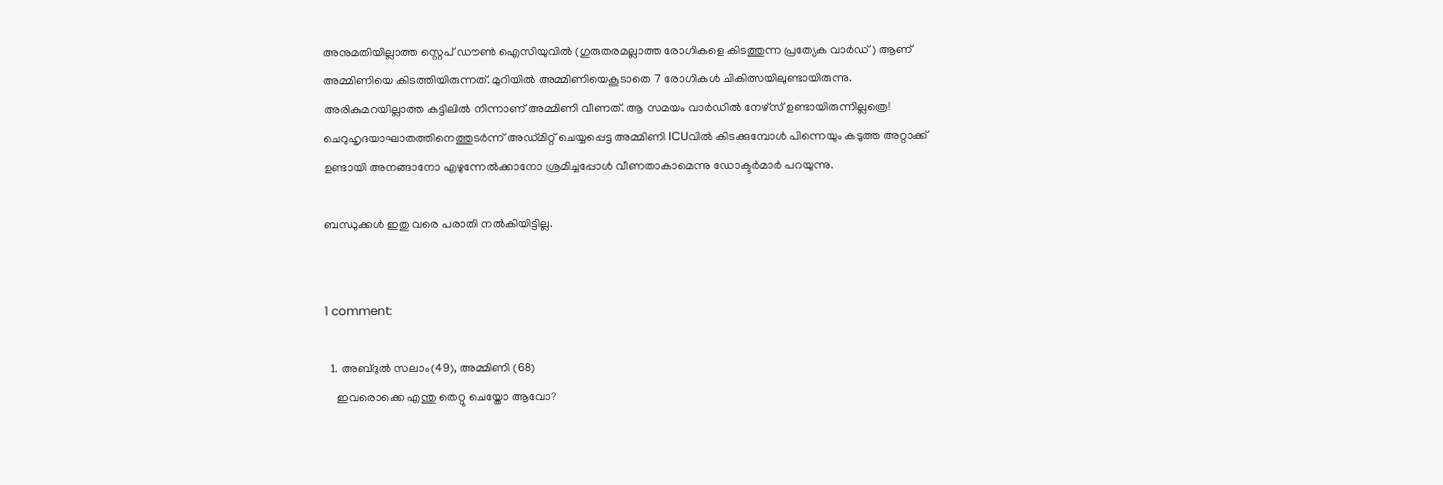അനുമതിയില്ലാത്ത സ്റ്റെപ്‌ ഡൗണ്‍ ഐസിയുവില്‍ (ഗുരുതരമല്ലാത്ത രോഗികളെ കിടത്തുന്ന പ്രത്യേക വാര്‍ഡ്‌) ആണ്‌ അമ്മിണിയെ കിടത്തിയിരുന്നത്‌. മുറിയില്‍ അമ്മിണിയെകൂടാതെ 7 രോഗികള്‍ ചികിത്സയിലുണ്ടായിരുന്നു. അരികുമറയില്ലാത്ത കട്ടിലില്‍ നിന്നാണ്‌ അമ്മിണി വീണത്‌. ആ സമയം വാര്‍ഡില്‍ നേഴ്സ്‌ ഉണ്ടായിരുന്നില്ലത്രെ!
ചെറുഹൃദയാഘാതത്തിനെത്തുടര്‍ന്ന് അഡ്മിറ്റ്‌ ചെയ്യപ്പെട്ട അമ്മിണി ICUവില്‍ കിടക്കുമ്പോള്‍ പിന്നെയും കടുത്ത അറ്റാക്ക്‌ ഉണ്ടായി അനങ്ങാനോ എഴുന്നേല്‍ക്കാനോ ശ്രമിച്ചപ്പോള്‍ വീണതാകാമെന്നു ഡോക്ടര്‍മാര്‍ പറയുന്നു.

ബന്ധുക്കള്‍ ഇതു വരെ പരാതി നല്‍കിയിട്ടില്ല.


1 comment:

  1. അബ്ദുല്‍ സലാം(49), അമ്മിണി (68)
    ഇവരൊക്കെ എന്തു തെറ്റു ചെയ്തോ ആവോ?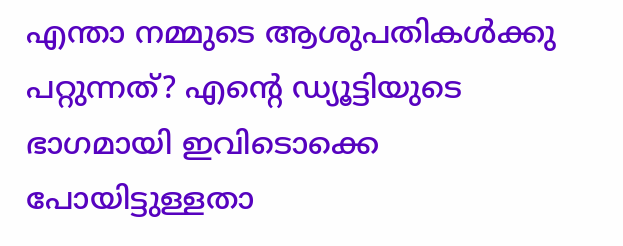എന്താ നമ്മുടെ ആശുപതികള്‍ക്കു പറ്റുന്നത്‌? എന്റെ ഡ്യൂട്ടിയുടെ ഭാഗമായി ഇവിടൊക്കെ പോയിട്ടുള്ളതാ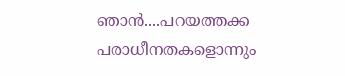ഞാന്‍....പറയത്തക്ക പരാധീനതകളൊന്നും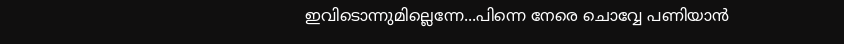ഇവിടൊന്നുമില്ലെന്നേ...പിന്നെ നേരെ ചൊവ്വേ പണിയാന്‍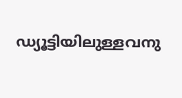ഡ്യൂട്ടിയിലുള്ളവനു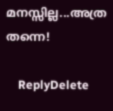മനസ്സില്ല...അത്ര തന്നെ!

    ReplyDelete